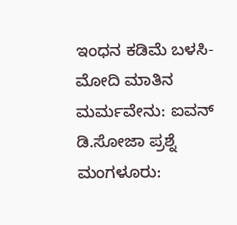ಇಂಧನ ಕಡಿಮೆ ಬಳಸಿ-ಮೋದಿ ಮಾತಿನ ಮರ್ಮವೇನು: ಐವನ್ ಡಿ.ಸೋಜಾ ಪ್ರಶ್ನೆ
ಮಂಗಳೂರು: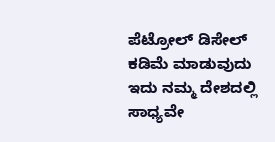ಪೆಟ್ರೋಲ್ ಡಿಸೇಲ್ ಕಡಿಮೆ ಮಾಡುವುದು ಇದು ನಮ್ಮ ದೇಶದಲ್ಲಿ ಸಾಧ್ಯವೇ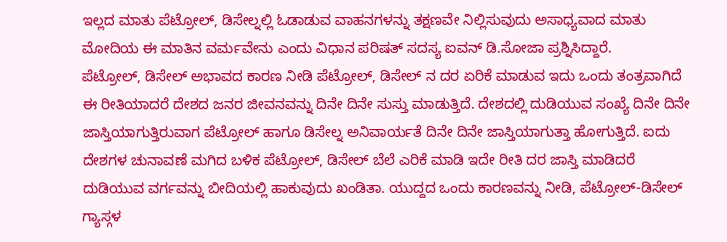ಇಲ್ಲದ ಮಾತು ಪೆಟ್ರೋಲ್, ಡಿಸೇಲ್ನಲ್ಲಿ ಓಡಾಡುವ ವಾಹನಗಳನ್ನು ತಕ್ಷಣವೇ ನಿಲ್ಲಿಸುವುದು ಅಸಾಧ್ಯವಾದ ಮಾತು ಮೋದಿಯ ಈ ಮಾತಿನ ವರ್ಮವೇನು ಎಂದು ವಿಧಾನ ಪರಿಷತ್ ಸದಸ್ಯ ಐವನ್ ಡಿ.ಸೋಜಾ ಪ್ರಶ್ನಿಸಿದ್ದಾರೆ.
ಪೆಟ್ರೋಲ್, ಡಿಸೇಲ್ ಅಭಾವದ ಕಾರಣ ನೀಡಿ ಪೆಟ್ರೋಲ್, ಡಿಸೇಲ್ ನ ದರ ಏರಿಕೆ ಮಾಡುವ ಇದು ಒಂದು ತಂತ್ರವಾಗಿದೆ ಈ ರೀತಿಯಾದರೆ ದೇಶದ ಜನರ ಜೀವನವನ್ನು ದಿನೇ ದಿನೇ ಸುಸ್ತು ಮಾಡುತ್ತಿದೆ. ದೇಶದಲ್ಲಿ ದುಡಿಯುವ ಸಂಖ್ಯೆ ದಿನೇ ದಿನೇ ಜಾಸ್ತಿಯಾಗುತ್ತಿರುವಾಗ ಪೆಟ್ರೋಲ್ ಹಾಗೂ ಡಿಸೇಲ್ನ ಅನಿವಾರ್ಯತೆ ದಿನೇ ದಿನೇ ಜಾಸ್ತಿಯಾಗುತ್ತಾ ಹೋಗುತ್ತಿದೆ. ಐದು ದೇಶಗಳ ಚುನಾವಣೆ ಮಗಿದ ಬಳಿಕ ಪೆಟ್ರೋಲ್, ಡಿಸೇಲ್ ಬೆಲೆ ಎರಿಕೆ ಮಾಡಿ ಇದೇ ರೀತಿ ದರ ಜಾಸ್ತಿ ಮಾಡಿದರೆ ದುಡಿಯುವ ವರ್ಗವನ್ನು ಬೀದಿಯಲ್ಲಿ ಹಾಕುವುದು ಖಂಡಿತಾ. ಯುದ್ದದ ಒಂದು ಕಾರಣವನ್ನು ನೀಡಿ, ಪೆಟ್ರೋಲ್-ಡಿಸೇಲ್ ಗ್ಯಾಸ್ಗಳ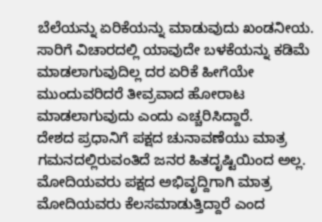ಬೆಲೆಯನ್ನು ಏರಿಕೆಯನ್ನು ಮಾಡುವುದು ಖಂಡನೀಯ. ಸಾರಿಗೆ ವಿಚಾರದಲ್ಲಿ ಯಾವುದೇ ಬಳಕೆಯನ್ನು ಕಡಿಮೆ ಮಾಡಲಾಗುವುದಿಲ್ಲ ದರ ಏರಿಕೆ ಹೀಗೆಯೇ ಮುಂದುವರಿದರೆ ತೀವ್ರವಾದ ಹೋರಾಟ ಮಾಡಲಾಗುವುದು ಎಂದು ಎಚ್ಚರಿಸಿದ್ದಾರೆ.
ದೇಶದ ಪ್ರಧಾನಿಗೆ ಪಕ್ಷದ ಚುನಾವಣೆಯು ಮಾತ್ರ ಗಮನದಲ್ಲಿರುವಂತಿದೆ ಜನರ ಹಿತದೃಷ್ಟಿಯಿಂದ ಅಲ್ಲ. ಮೋದಿಯವರು ಪಕ್ಷದ ಅಭಿವೃದ್ದಿಗಾಗಿ ಮಾತ್ರ ಮೋದಿಯವರು ಕೆಲಸಮಾಡುತ್ತಿದ್ದಾರೆ ಎಂದ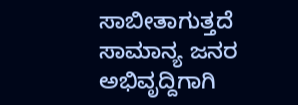ಸಾಬೀತಾಗುತ್ತದೆ ಸಾಮಾನ್ಯ ಜನರ ಅಭಿವೃದ್ದಿಗಾಗಿ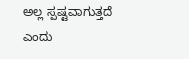ಅಲ್ಲ ಸ್ಪಷ್ಟವಾಗುತ್ತದೆ ಎಂದು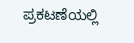ಪ್ರಕಟಣೆಯಲ್ಲಿ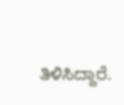ತಿಳಿಸಿದ್ದಾರೆ.